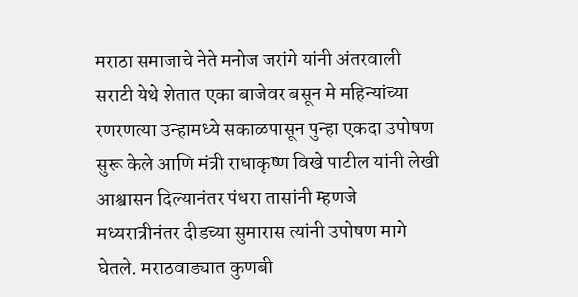मराठा समाजाचे नेते मनोज जरांगे यांनी अंतरवाली सराटी येथे शेतात एका बाजेवर बसून मे महिन्यांच्या रणरणत्या उन्हामध्ये सकाळपासून पुन्हा एकदा उपोषण सुरू केले आणि मंत्री राधाकृष्ण विखे पाटील यांनी लेखी आश्वासन दिल्यानंतर पंधरा तासांनी म्हणजे मध्यरात्रीनंतर दीडच्या सुमारास त्यांनी उपोषण मागे घेतले. मराठवाड्यात कुणबी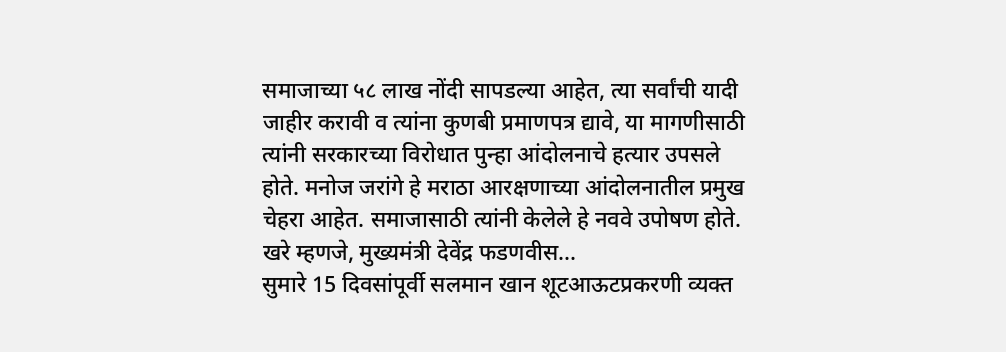समाजाच्या ५८ लाख नोंदी सापडल्या आहेत, त्या सर्वांची यादी जाहीर करावी व त्यांना कुणबी प्रमाणपत्र द्यावे, या मागणीसाठी त्यांनी सरकारच्या विरोधात पुन्हा आंदोलनाचे हत्यार उपसले होते. मनोज जरांगे हे मराठा आरक्षणाच्या आंदोलनातील प्रमुख चेहरा आहेत. समाजासाठी त्यांनी केलेले हे नववे उपोषण होते. खरे म्हणजे, मुख्यमंत्री देवेंद्र फडणवीस...
सुमारे 15 दिवसांपूर्वी सलमान खान शूटआऊटप्रकरणी व्यक्त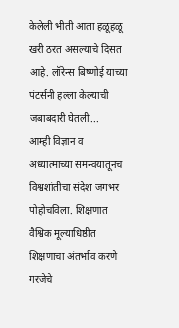केलेली भीती आता हळूहळू खरी ठरत असल्याचे दिसत आहे. लॉरेन्स बिष्णोई याच्या पंटर्सनी हल्ला केल्याची जबाबदारी घेतली...
आम्ही विज्ञान व अध्यात्माच्या समन्वयातूनच विश्वशांतीचा संदेश जगभर पोहोचविला. शिक्षणात वैश्विक मूल्याधिष्ठीत शिक्षणाचा अंतर्भाव करणे गरजेचे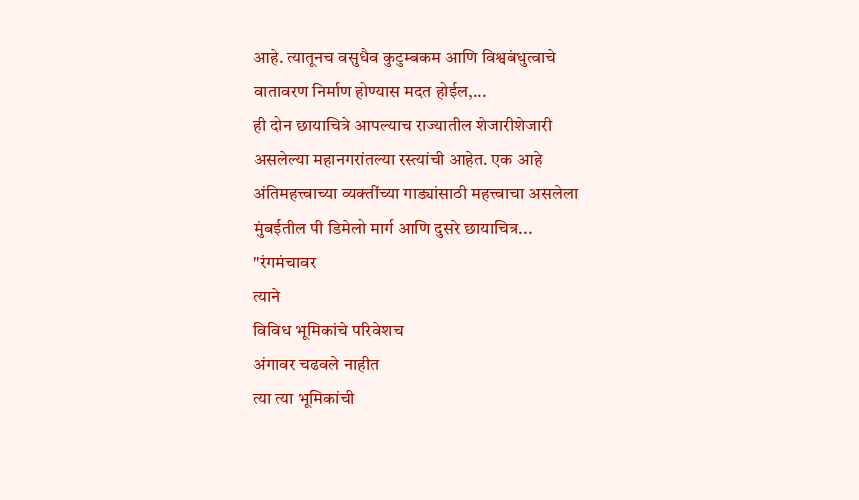आहे. त्यातूनच वसुधैव कुटुम्बकम आणि विश्वबंधुत्वाचे वातावरण निर्माण होण्यास मदत होईल,...
ही दोन छायाचित्रे आपल्याच राज्यातील शेजारीशेजारी असलेल्या महानगरांतल्या रस्त्यांची आहेत. एक आहे अंतिमहत्त्वाच्या व्यक्तींच्या गाड्यांसाठी महत्त्वाचा असलेला मुंबईतील पी डिमेलो मार्ग आणि दुसरे छायाचित्र...
"रंगमंचावर
त्याने
विविध भूमिकांचे परिवेशच
अंगावर चढवले नाहीत
त्या त्या भूमिकांची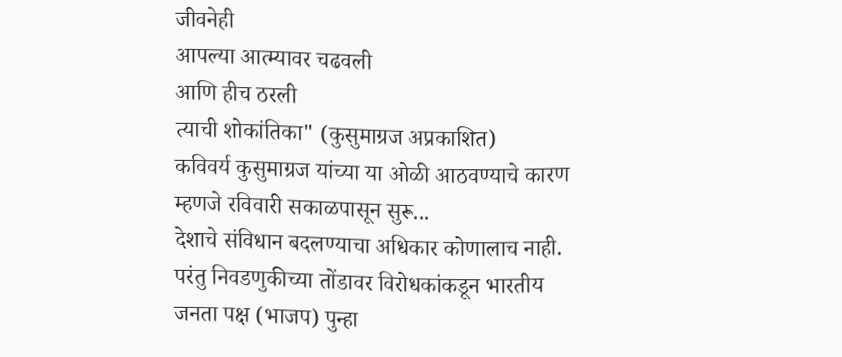जीवनेही
आपल्या आत्म्यावर चढवली
आणि हीच ठरली
त्याची शोकांतिका" (कुसुमाग्रज अप्रकाशित)
कविवर्य कुसुमाग्रज यांच्या या ओळी आठवण्याचे कारण म्हणजे रविवारी सकाळपासून सुरू...
देशाचे संविधान बदलण्याचा अधिकार कोणालाच नाही. परंतु निवडणुकीच्या तोंडावर विरोधकांकडून भारतीय जनता पक्ष (भाजप) पुन्हा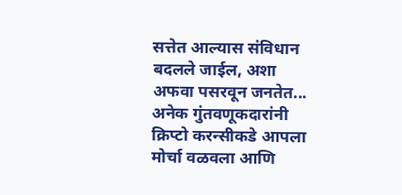सत्तेत आल्यास संविधान बदलले जाईल, अशा अफवा पसरवून जनतेत...
अनेक गुंतवणूकदारांनी क्रिप्टो करन्सीकडे आपला मोर्चा वळवला आणि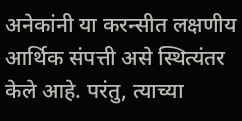अनेकांनी या करन्सीत लक्षणीय आर्थिक संपत्ती असे स्थित्यंतर केले आहे. परंतु, त्याच्या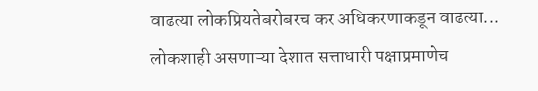वाढत्या लोकप्रियतेबरोबरच कर अधिकरणाकडून वाढत्या...
लोकशाही असणाऱ्या देशात सत्ताधारी पक्षाप्रमाणेच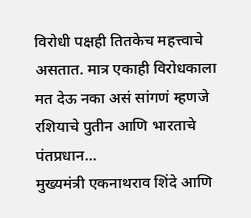विरोधी पक्षही तितकेच महत्त्वाचे असतात. मात्र एकाही विरोधकाला मत देऊ नका असं सांगणं म्हणजे रशियाचे पुतीन आणि भारताचे पंतप्रधान...
मुख्यमंत्री एकनाथराव शिंदे आणि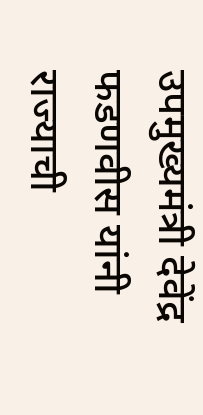उपमुख्यमंत्री देवेंद्र फडणवीस यांनी राज्याची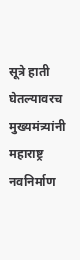सूत्रे हाती घेतल्यावरच मुख्यमंत्र्यांनी महाराष्ट्र नवनिर्माण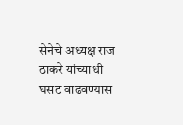सेनेचे अध्यक्ष राज ठाकरे यांच्याधी घसट वाढवण्यास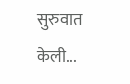सुरुवात केली...